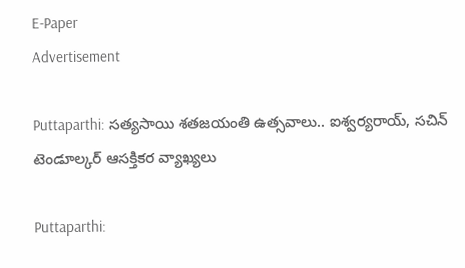E-Paper
Advertisement

Puttaparthi: సత్యసాయి శతజయంతి ఉత్సవాలు.. ఐశ్వర్యరాయ్, సచిన్ టెండూల్కర్ ఆసక్తికర వ్యాఖ్యలు

Puttaparthi: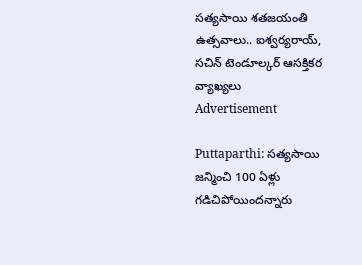సత్యసాయి శతజయంతి ఉత్సవాలు.. ఐశ్వర్యరాయ్, సచిన్ టెండూల్కర్ ఆసక్తికర వ్యాఖ్యలు
Advertisement

Puttaparthi: సత్యసాయి జన్మించి 100 ఏళ్లు గడిచిపోయిందన్నారు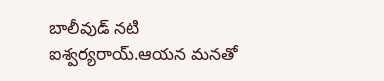బాలీవుడ్ నటి ఐశ్వర్యరాయ్.ఆయన మనతో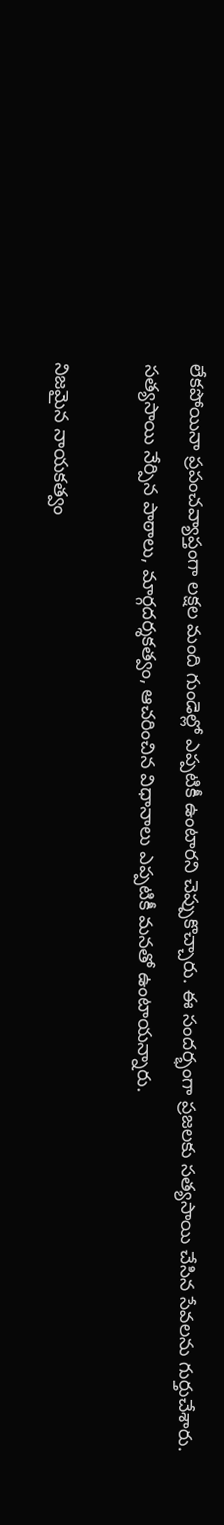లేకపోయినా ప్రపంచవ్యాప్తంగా లక్షల మంది గుండెల్లో ఎప్పటికీ ఉంటారని చెప్పుకొచ్చారు. ఈ సందర్భంగా ప్రజలకు సత్యసాయి చేసిన సేవలను గుర్తుచేశారు. సత్యసాయి నేర్పిన పాఠాలు, మార్గదర్శకత్వం, ఆచరించిన విధానాలు ఎప్పటికీ మనతో ఉంటాయన్నారు.

నిజమైన నాయకత్వం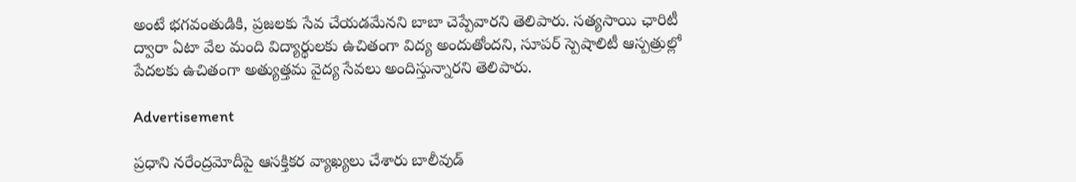అంటే భగవంతుడికి, ప్రజలకు సేవ చేయడమేనని బాబా చెప్పేవారని తెలిపారు. సత్యసాయి ఛారిటీ ద్వారా ఏటా వేల మంది విద్యార్థులకు ఉచితంగా విద్య అందుతోందని, సూపర్‌ స్పెషాలిటీ ఆస్పత్రుల్లో పేదలకు ఉచితంగా అత్యుత్తమ వైద్య సేవలు అందిస్తున్నారని తెలిపారు.

Advertisement

ప్రధాని నరేంద్రమోదీపై ఆసక్తికర వ్యాఖ్యలు చేశారు బాలీవుడ్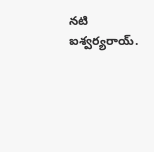నటి ఐశ్వర్యరాయ్.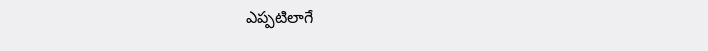ఎప్పటిలాగే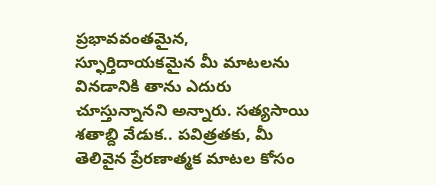ప్రభావవంతమైన, స్ఫూర్తిదాయకమైన మీ మాటలను వినడానికి తాను ఎదురు చూస్తున్నానని అన్నారు. సత్యసాయి శతాబ్ది వేడుక.. పవిత్రతకు, మీ తెలివైన ప్రేరణాత్మక మాటల కోసం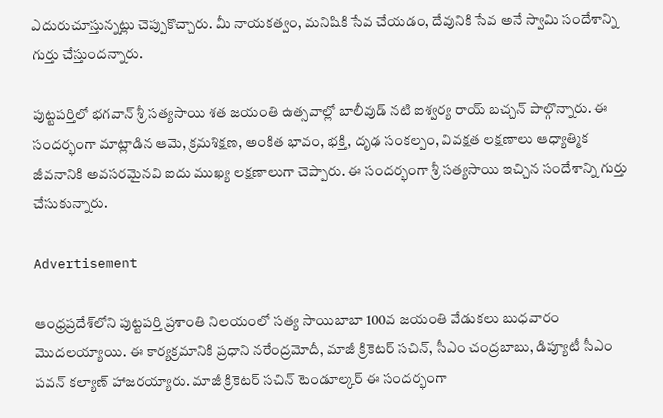ఎదురుచూస్తున్నట్లు చెప్పుకొచ్చారు. మీ నాయకత్వం, మనిషికి సేవ చేయడం, దేవునికి సేవ అనే స్వామి సందేశాన్ని గుర్తు చేస్తుందన్నారు.

పుట్టపర్తిలో భగవాన్ శ్రీ సత్యసాయి శత జయంతి ఉత్సవాల్లో బాలీవుడ్ నటి ఐశ్వర్య రాయ్ బచ్చన్ పాల్గొన్నారు. ఈ సందర్భంగా మాట్లాడిన ఆమె, క్రమశిక్షణ, అంకిత భావం, భక్తి, దృఢ సంకల్పం, వివక్షత లక్షణాలు ఆధ్యాత్మిక జీవనానికి అవసరమైనవి ఐదు ముఖ్య లక్షణాలుగా చెప్పారు. ఈ సందర్భంగా శ్రీ సత్యసాయి ఇచ్చిన సందేశాన్ని గుర్తు చేసుకున్నారు.

Advertisement

ఆంధ్రప్రదేశ్‌లోని పుట్టపర్తి ప్రశాంతి నిలయంలో సత్య సాయిబాబా 100వ జయంతి వేడుకలు బుధవారం మొదలయ్యాయి. ఈ కార్యక్రమానికి ప్రధాని నరేంద్రమోదీ, మాజీ క్రికెటర్ సచిన్, సీఎం చంద్రబాబు, డిప్యూటీ సీఎం పవన్ కల్యాణ్ హాజరయ్యారు. మాజీ క్రికెటర్ సచిన్ టెండూల్కర్ ఈ సందర్భంగా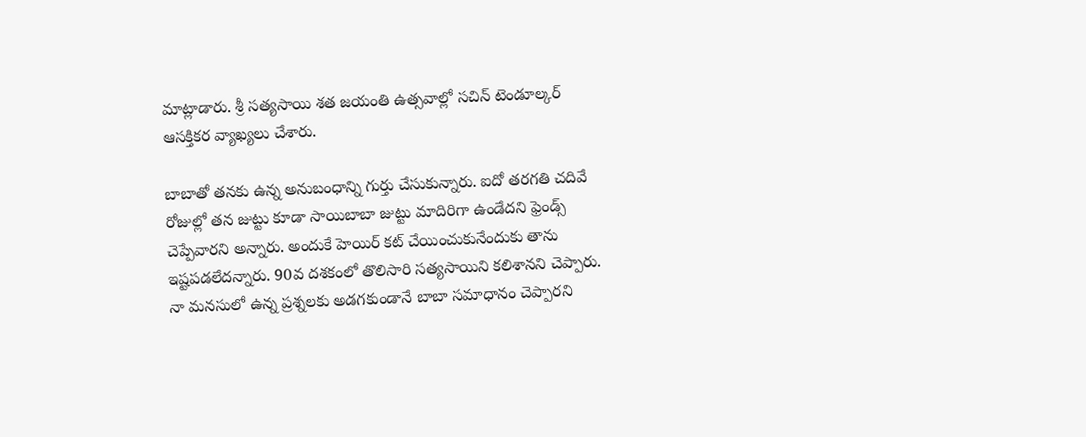మాట్లాడారు. శ్రీ సత్యసాయి శత జయంతి ఉత్సవాల్లో సచిన్ టెండూల్కర్ ఆసక్తికర వ్యాఖ్యలు చేశారు.

బాబాతో తనకు ఉన్న అనుబంధాన్ని గుర్తు చేసుకున్నారు. ఐదో తరగతి చదివే రోజుల్లో తన జుట్టు కూడా సాయిబాబా జుట్టు మాదిరిగా ఉండేదని ఫ్రెండ్స్ చెప్పేవారని అన్నారు. అందుకే హెయిర్ కట్ చేయించుకునేందుకు తాను ఇష్టపడలేదన్నారు. 90వ దశకంలో తొలిసారి సత్యసాయిని కలిశానని చెప్పారు. నా మనసులో ఉన్న ప్రశ్నలకు అడగకుండానే బాబా సమాధానం చెప్పారని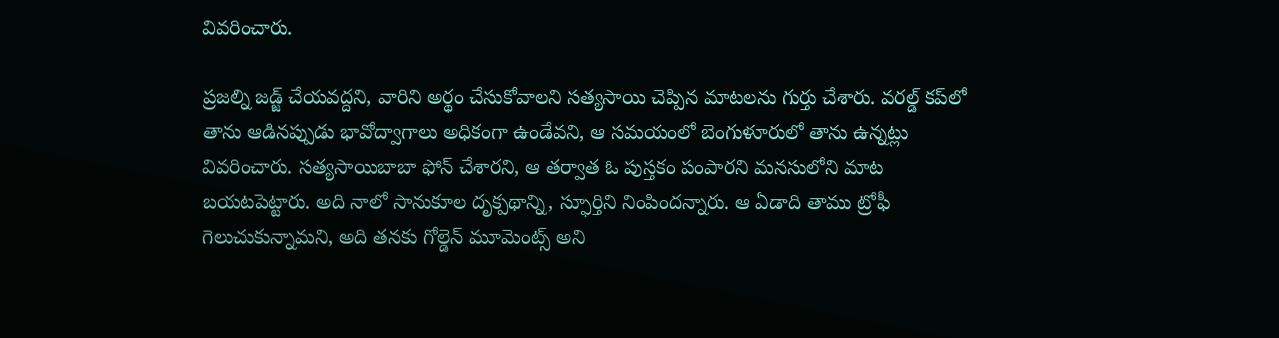వివరించారు.

ప్రజల్ని జడ్జ్ చేయవద్దని, వారిని అర్థం చేసుకోవాలని సత్యసాయి చెప్పిన మాటలను గుర్తు చేశారు. వరల్డ్ కప్‌లో తాను ఆడినప్పుడు భావోద్వాగాలు అధికంగా ఉండేవని, ఆ సమయంలో బెంగుళూరులో తాను ఉన్నట్లు వివరించారు. సత్యసాయిబాబా ఫోన్ చేశారని, ఆ తర్వాత ఓ పుస్తకం పంపారని మనసులోని మాట బయటపెట్టారు. అది నాలో సానుకూల దృక్పథాన్ని, స్ఫూర్తిని నింపిందన్నారు. ఆ ఏడాది తాము ట్రోఫీ గెలుచుకున్నామని, అది తనకు గోల్డెన్ మూమెంట్స్ అని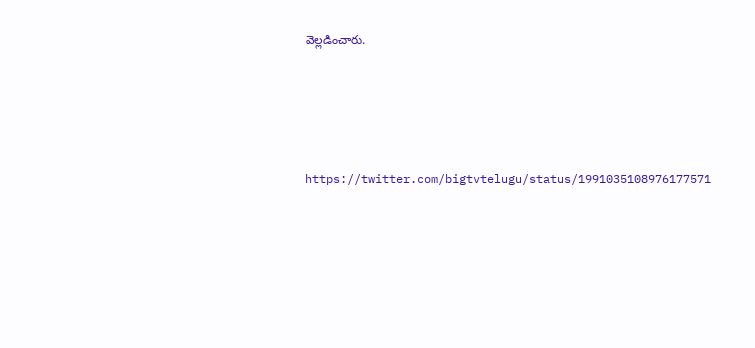వెల్లడించారు.





https://twitter.com/bigtvtelugu/status/1991035108976177571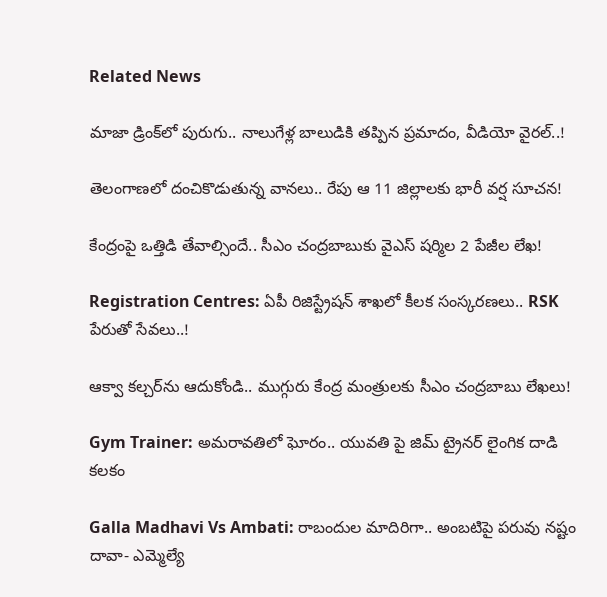Related News

మాజా డ్రింక్‌లో పురుగు.. నాలుగేళ్ల బాలుడికి తప్పిన ప్రమాదం, వీడియో వైరల్..!

తెలంగాణలో దంచికొడుతున్న వానలు.. రేపు ఆ 11 జిల్లాలకు భారీ వర్ష సూచన!

కేంద్రంపై ఒత్తిడి తేవాల్సిందే.. సీఎం చంద్రబాబుకు వైఎస్ షర్మిల 2 పేజీల లేఖ!

Registration Centres: ఏపీ రిజిస్ట్రేషన్ శాఖలో కీలక సంస్కరణలు.. RSK పేరుతో సేవలు..!

ఆక్వా కల్చర్‌ను ఆదుకోండి.. ముగ్గురు కేంద్ర మంత్రులకు సీఎం చంద్రబాబు లేఖలు!

Gym Trainer: అమరావతిలో ఘోరం.. యువతి పై జిమ్ ట్రైనర్ లైంగిక దాడి కలకం

Galla Madhavi Vs Ambati: రాబందుల మాదిరిగా.. అంబటిపై పరువు నష్టం దావా- ఎమ్మెల్యే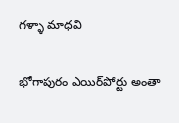గళ్ళా మాధవి

భోగాపురం ఎయిర్‌పోర్టు అంతా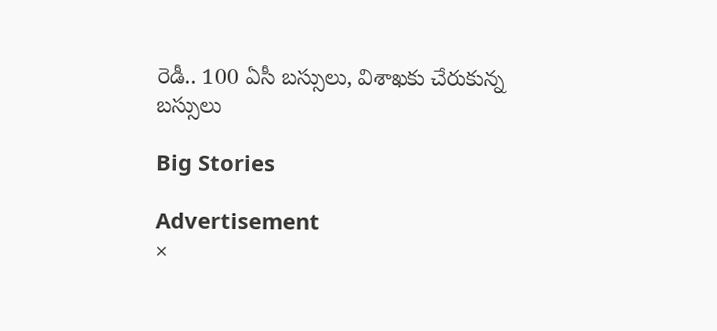రెడీ.. 100 ఏసీ బస్సులు, విశాఖకు చేరుకున్న బస్సులు

Big Stories

Advertisement
×